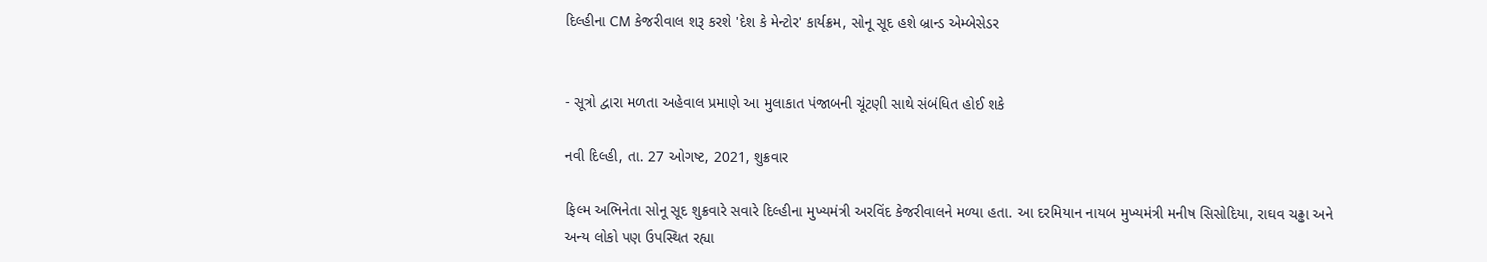દિલ્હીના CM કેજરીવાલ શરૂ કરશે 'દેશ કે મેન્ટોર' કાર્યક્રમ, સોનૂ સૂદ હશે બ્રાન્ડ એમ્બેસેડર


- સૂત્રો દ્વારા મળતા અહેવાલ પ્રમાણે આ મુલાકાત પંજાબની ચૂંટણી સાથે સંબંધિત હોઈ શકે

નવી દિલ્હી, તા. 27 ઓગષ્ટ, 2021, શુક્રવાર

ફિલ્મ અભિનેતા સોનૂ સૂદ શુક્રવારે સવારે દિલ્હીના મુખ્યમંત્રી અરવિંદ કેજરીવાલને મળ્યા હતા. આ દરમિયાન નાયબ મુખ્યમંત્રી મનીષ સિસોદિયા, રાઘવ ચઢ્ઢા અને અન્ય લોકો પણ ઉપસ્થિત રહ્યા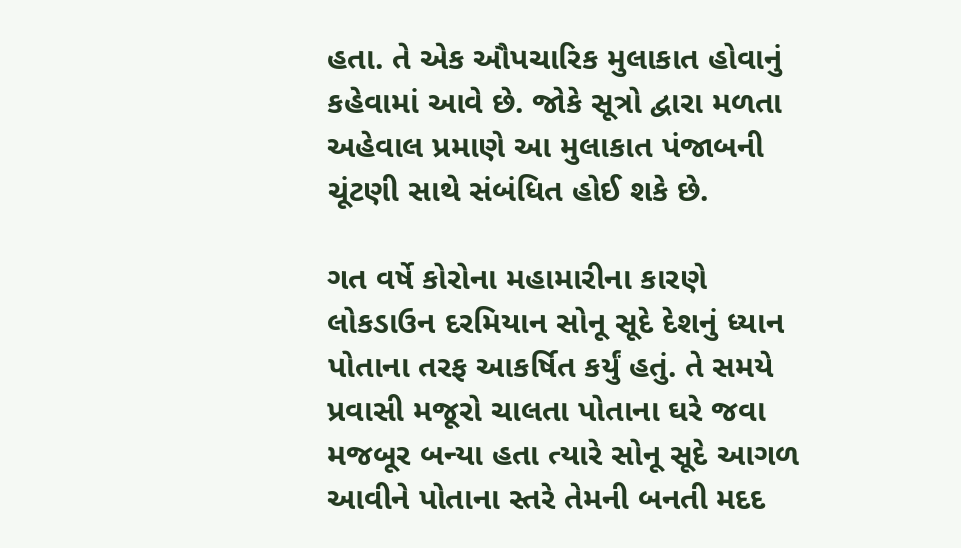હતા. તે એક ઔપચારિક મુલાકાત હોવાનું કહેવામાં આવે છે. જોકે સૂત્રો દ્વારા મળતા અહેવાલ પ્રમાણે આ મુલાકાત પંજાબની ચૂંટણી સાથે સંબંધિત હોઈ શકે છે.

ગત વર્ષે કોરોના મહામારીના કારણે લોકડાઉન દરમિયાન સોનૂ સૂદે દેશનું ધ્યાન પોતાના તરફ આકર્ષિત કર્યું હતું. તે સમયે પ્રવાસી મજૂરો ચાલતા પોતાના ઘરે જવા મજબૂર બન્યા હતા ત્યારે સોનૂ સૂદે આગળ આવીને પોતાના સ્તરે તેમની બનતી મદદ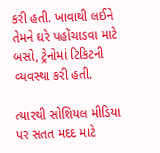કરી હતી. ખાવાથી લઈને તેમને ઘરે પહોંચાડવા માટે બસો, ટ્રેનોમાં ટિકિટની વ્યવસ્થા કરી હતી.

ત્યારથી સોશિયલ મીડિયા પર સતત મદદ માટે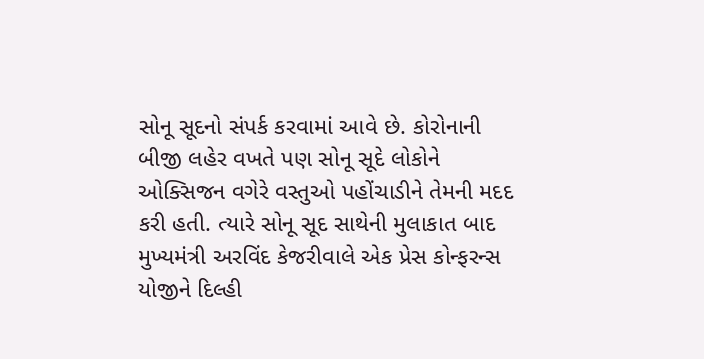સોનૂ સૂદનો સંપર્ક કરવામાં આવે છે. કોરોનાની બીજી લહેર વખતે પણ સોનૂ સૂદે લોકોને ઓક્સિજન વગેરે વસ્તુઓ પહોંચાડીને તેમની મદદ કરી હતી. ત્યારે સોનૂ સૂદ સાથેની મુલાકાત બાદ મુખ્યમંત્રી અરવિંદ કેજરીવાલે એક પ્રેસ કોન્ફરન્સ યોજીને દિલ્હી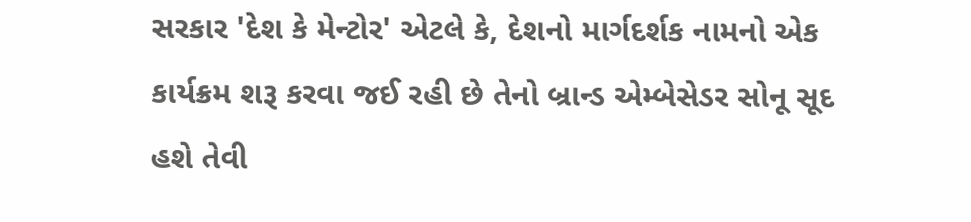સરકાર 'દેશ કે મેન્ટોર' એટલે કે, દેશનો માર્ગદર્શક નામનો એક કાર્યક્રમ શરૂ કરવા જઈ રહી છે તેનો બ્રાન્ડ એમ્બેસેડર સોનૂ સૂદ હશે તેવી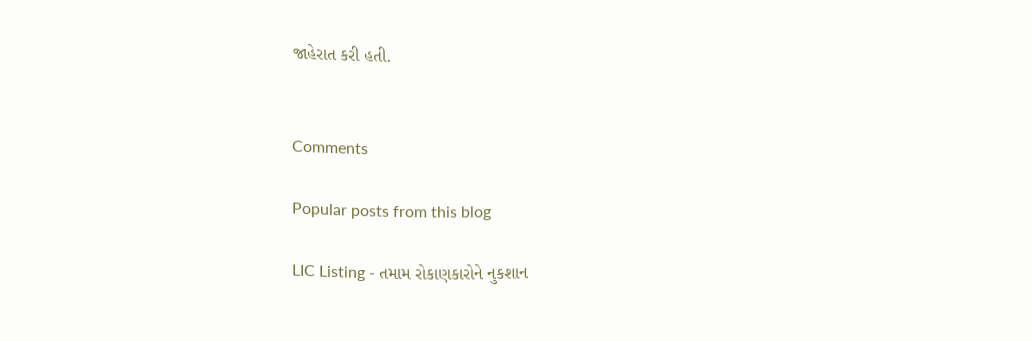જાહેરાત કરી હતી.


Comments

Popular posts from this blog

LIC Listing - તમામ રોકાણકારોને નુકશાન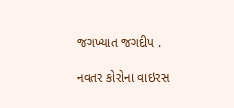જગખ્યાત જગદીપ .

નવતર કોરોના વાઇરસ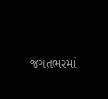જગતભરમાં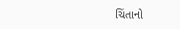ચિંતાનો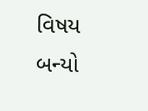વિષય બન્યો